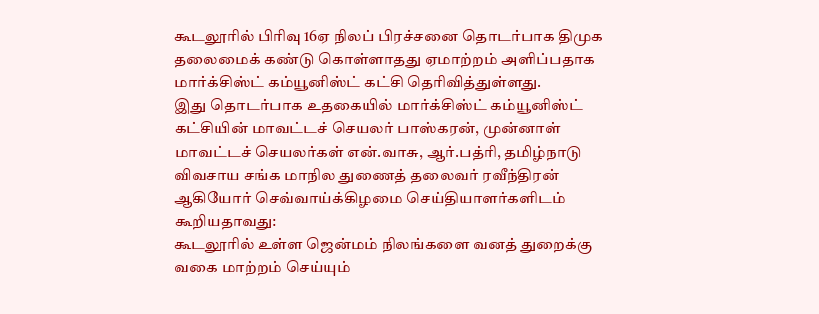கூடலூரில் பிரிவு 16ஏ நிலப் பிரச்சனை தொடர்பாக திமுக தலைமைக் கண்டு கொள்ளாதது ஏமாற்றம் அளிப்பதாக மார்க்சிஸ்ட் கம்யூனிஸ்ட் கட்சி தெரிவித்துள்ளது.
இது தொடர்பாக உதகையில் மார்க்சிஸ்ட் கம்யூனிஸ்ட் கட்சியின் மாவட்டச் செயலர் பாஸ்கரன், முன்னாள் மாவட்டச் செயலர்கள் என்.வாசு, ஆர்.பத்ரி, தமிழ்நாடு விவசாய சங்க மாநில துணைத் தலைவர் ரவீந்திரன் ஆகியோர் செவ்வாய்க்கிழமை செய்தியாளர்களிடம் கூறியதாவது:
கூடலூரில் உள்ள ஜென்மம் நிலங்களை வனத் துறைக்கு வகை மாற்றம் செய்யும்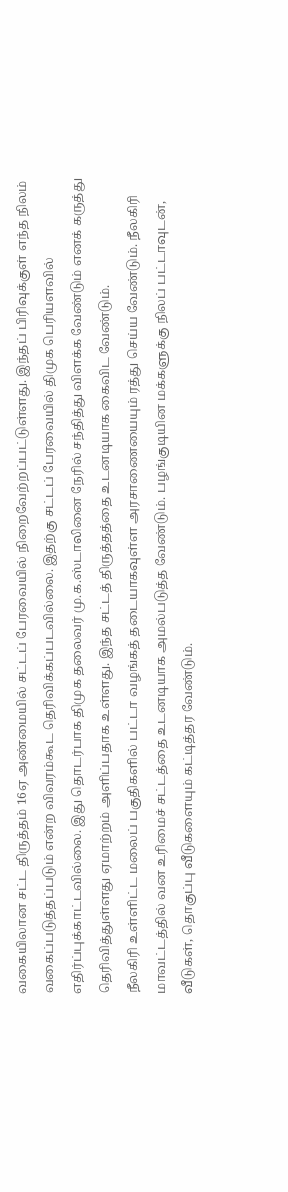வகையிலான சட்ட திருத்தம் 16ஏ அண்மையில் சட்டப் பேரவையில் நிறைவேற்றப்பட்டுள்ளது. இந்தப் பிரிவுக்குள் எந்த நிலம் வகைப்படுத்தப்படும் என்ற விவரம்கூட தெரிவிக்கப்படவில்லை. இதற்கு சட்டப் பேரவையில் திமுக பெரியளவில் எதிர்ப்புக்காட்டவில்லை. இது தொடர்பாக திமுக தலைவர் மு.க.ஸ்டாலினை நேரில் சந்தித்து விளக்க வேண்டும் எனக் கருத்து தெரிவித்துள்ளது ஏமாற்றம் அளிப்பதாக உள்ளது. இந்த சட்டத் திருத்தத்தை உடனடியாக கைவிட வேண்டும்.
நீலகிரி உள்ளிட்ட மலைப் பகுதிகளில் பட்டா வழங்கத் தடையாகவுள்ள அரசாணையையும் ரத்து செய்ய வேண்டும். நீலகிரி மாவட்டத்தில் வன உரிமைச் சட்டத்தை உடனடியாக அமல்படுத்த வேண்டும். பழங்குடியின மக்களுக்கு நிலப் பட்டாவுடன், வீடுகள், தொகுப்பு வீடுகளையும் கட்டித்தர வேண்டும்.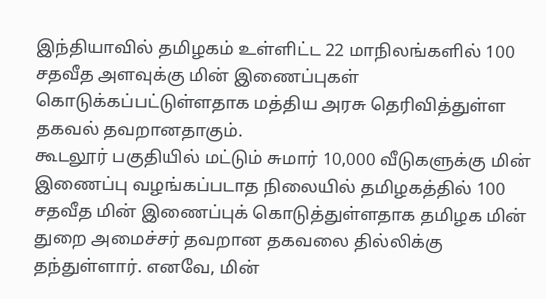இந்தியாவில் தமிழகம் உள்ளிட்ட 22 மாநிலங்களில் 100 சதவீத அளவுக்கு மின் இணைப்புகள் கொடுக்கப்பட்டுள்ளதாக மத்திய அரசு தெரிவித்துள்ள தகவல் தவறானதாகும்.
கூடலூர் பகுதியில் மட்டும் சுமார் 10,000 வீடுகளுக்கு மின் இணைப்பு வழங்கப்படாத நிலையில் தமிழகத்தில் 100 சதவீத மின் இணைப்புக் கொடுத்துள்ளதாக தமிழக மின் துறை அமைச்சர் தவறான தகவலை தில்லிக்கு தந்துள்ளார். எனவே, மின்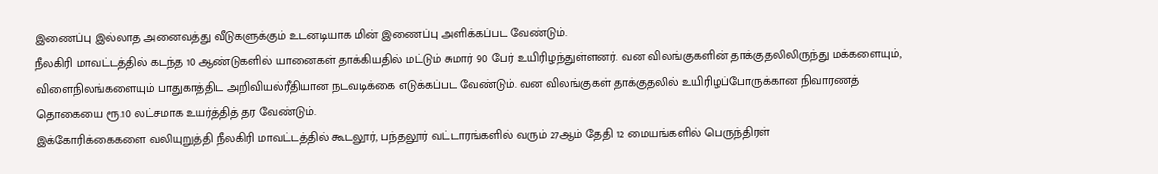இணைப்பு இல்லாத அனைவத்து வீடுகளுக்கும் உடனடியாக மின் இணைப்பு அளிக்கப்பட வேண்டும்.
நீலகிரி மாவட்டத்தில் கடந்த 10 ஆண்டுகளில் யானைகள் தாக்கியதில் மட்டும் சுமார் 90 பேர் உயிரிழந்துள்ளனர். வன விலங்குகளின் தாக்குதலிலிருந்து மக்களையும், விளைநிலங்களையும் பாதுகாத்திட அறிவியல்ரீதியான நடவடிக்கை எடுக்கப்பட வேண்டும். வன விலங்குகள் தாக்குதலில் உயிரிழப்போருக்கான நிவாரணத் தொகையை ரூ.10 லட்சமாக உயர்த்தித் தர வேண்டும்.
இக்கோரிக்கைகளை வலியுறுத்தி நீலகிரி மாவட்டத்தில் கூடலூர், பந்தலூர் வட்டாரங்களில் வரும் 27ஆம் தேதி 12 மையங்களில் பெருந்திரள்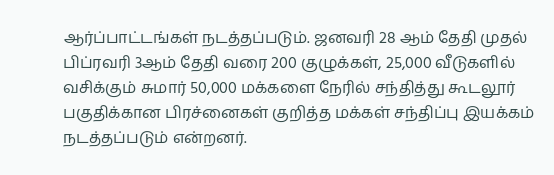ஆர்ப்பாட்டங்கள் நடத்தப்படும். ஜனவரி 28 ஆம் தேதி முதல் பிப்ரவரி 3ஆம் தேதி வரை 200 குழுக்கள், 25,000 வீடுகளில் வசிக்கும் சுமார் 50,000 மக்களை நேரில் சந்தித்து கூடலூர் பகுதிக்கான பிரச்னைகள் குறித்த மக்கள் சந்திப்பு இயக்கம் நடத்தப்படும் என்றனர்.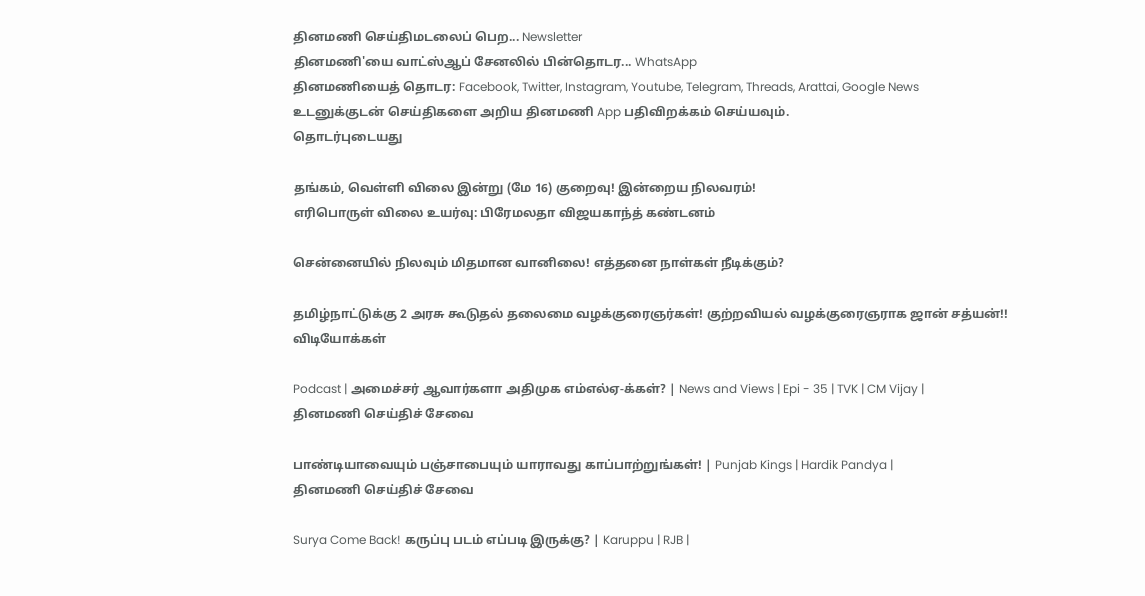தினமணி செய்திமடலைப் பெற... Newsletter
தினமணி'யை வாட்ஸ்ஆப் சேனலில் பின்தொடர... WhatsApp
தினமணியைத் தொடர: Facebook, Twitter, Instagram, Youtube, Telegram, Threads, Arattai, Google News
உடனுக்குடன் செய்திகளை அறிய தினமணி App பதிவிறக்கம் செய்யவும்.
தொடர்புடையது

தங்கம், வெள்ளி விலை இன்று (மே 16) குறைவு! இன்றைய நிலவரம்!
எரிபொருள் விலை உயர்வு: பிரேமலதா விஜயகாந்த் கண்டனம்

சென்னையில் நிலவும் மிதமான வானிலை! எத்தனை நாள்கள் நீடிக்கும்?

தமிழ்நாட்டுக்கு 2 அரசு கூடுதல் தலைமை வழக்குரைஞர்கள்! குற்றவியல் வழக்குரைஞராக ஜான் சத்யன்!!
விடியோக்கள்

Podcast | அமைச்சர் ஆவார்களா அதிமுக எம்எல்ஏ-க்கள்? | News and Views | Epi - 35 | TVK | CM Vijay |
தினமணி செய்திச் சேவை

பாண்டியாவையும் பஞ்சாபையும் யாராவது காப்பாற்றுங்கள்! | Punjab Kings | Hardik Pandya |
தினமணி செய்திச் சேவை

Surya Come Back! கருப்பு படம் எப்படி இருக்கு? | Karuppu | RJB |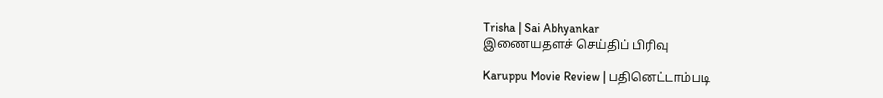Trisha | Sai Abhyankar
இணையதளச் செய்திப் பிரிவு

Karuppu Movie Review | பதினெட்டாம்படி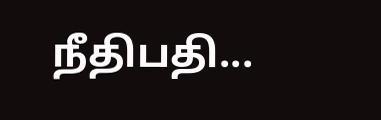நீதிபதி...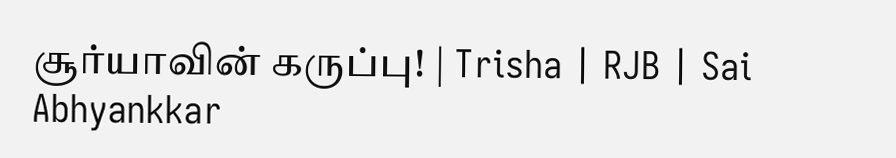சூர்யாவின் கருப்பு! | Trisha | RJB | Sai Abhyankkar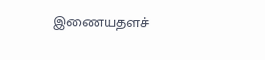இணையதளச்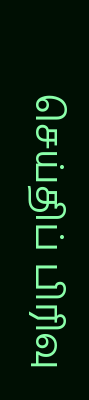செய்திப் பிரிவு